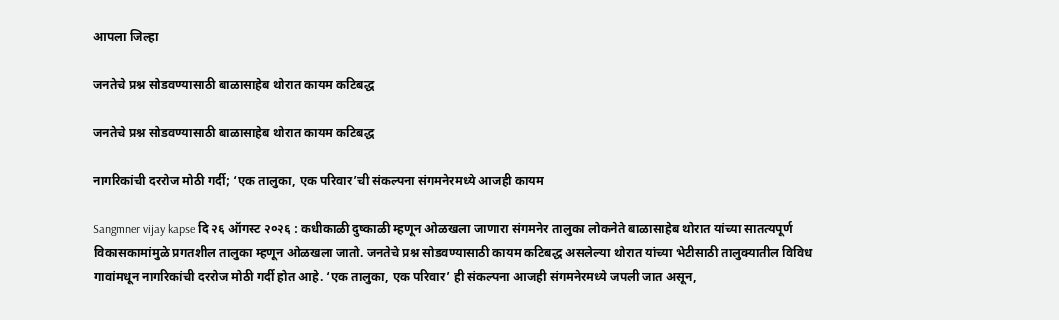आपला जिल्हा

जनतेचे प्रश्न सोडवण्यासाठी बाळासाहेब थोरात कायम कटिबद्ध

जनतेचे प्रश्न सोडवण्यासाठी बाळासाहेब थोरात कायम कटिबद्ध

नागरिकांची दररोज मोठी गर्दी; ‘एक तालुका, एक परिवार’ची संकल्पना संगमनेरमध्ये आजही कायम

Sangmner vijay kapse दि २६ ऑगस्ट २०२६ : कधीकाळी दुष्काळी म्हणून ओळखला जाणारा संगमनेर तालुका लोकनेते बाळासाहेब थोरात यांच्या सातत्यपूर्ण विकासकामांमुळे प्रगतशील तालुका म्हणून ओळखला जातो. जनतेचे प्रश्न सोडवण्यासाठी कायम कटिबद्ध असलेल्या थोरात यांच्या भेटीसाठी तालुक्यातील विविध गावांमधून नागरिकांची दररोज मोठी गर्दी होत आहे. ‘एक तालुका, एक परिवार’ ही संकल्पना आजही संगमनेरमध्ये जपली जात असून,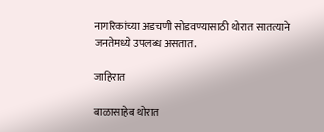नागरिकांच्या अडचणी सोडवण्यासाठी थोरात सातत्याने जनतेमध्ये उपलब्ध असतात.

जाहिरात

बाळासाहेब थोरात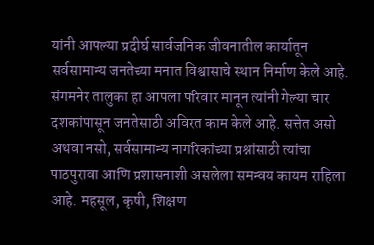यांनी आपल्या प्रदीर्घ सार्वजनिक जीवनातील कार्यातून सर्वसामान्य जनतेच्या मनात विश्वासाचे स्थान निर्माण केले आहे. संगमनेर तालुका हा आपला परिवार मानून त्यांनी गेल्या चार दशकांपासून जनतेसाठी अविरत काम केले आहे. सत्तेत असो अथवा नसो, सर्वसामान्य नागरिकांच्या प्रश्नांसाठी त्यांचा पाठपुरावा आणि प्रशासनाशी असलेला समन्वय कायम राहिला आहे. महसूल, कृषी, शिक्षण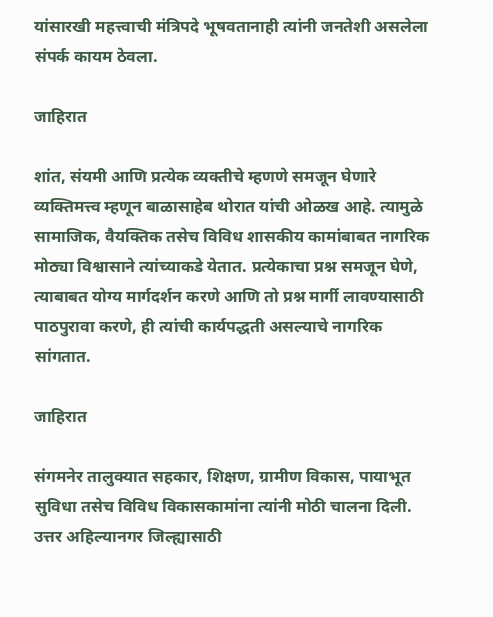यांसारखी महत्त्वाची मंत्रिपदे भूषवतानाही त्यांनी जनतेशी असलेला संपर्क कायम ठेवला.

जाहिरात

शांत, संयमी आणि प्रत्येक व्यक्तीचे म्हणणे समजून घेणारे व्यक्तिमत्त्व म्हणून बाळासाहेब थोरात यांची ओळख आहे. त्यामुळे सामाजिक, वैयक्तिक तसेच विविध शासकीय कामांबाबत नागरिक मोठ्या विश्वासाने त्यांच्याकडे येतात. प्रत्येकाचा प्रश्न समजून घेणे, त्याबाबत योग्य मार्गदर्शन करणे आणि तो प्रश्न मार्गी लावण्यासाठी पाठपुरावा करणे, ही त्यांची कार्यपद्धती असल्याचे नागरिक सांगतात.

जाहिरात

संगमनेर तालुक्यात सहकार, शिक्षण, ग्रामीण विकास, पायाभूत सुविधा तसेच विविध विकासकामांना त्यांनी मोठी चालना दिली. उत्तर अहिल्यानगर जिल्ह्यासाठी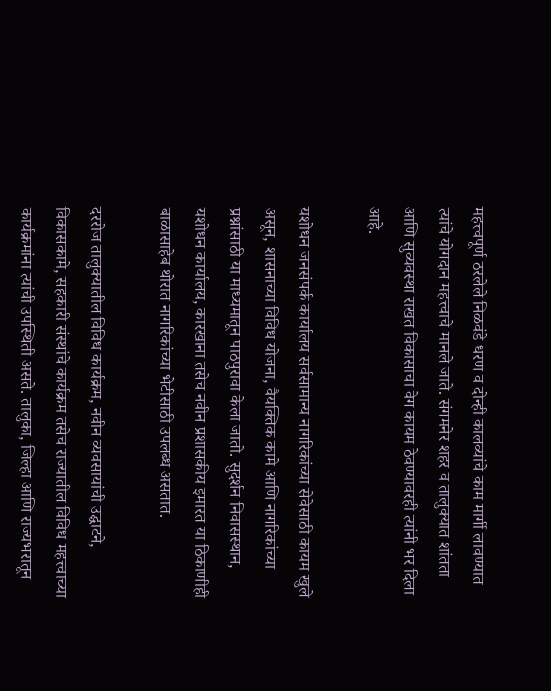महत्त्वपूर्ण ठरलेले निळवंडे धरण व दोन्ही कालव्यांचे काम मार्गी लावण्यात त्यांचे योगदान महत्त्वाचे मानले जाते. संगमनेर शहर व तालुक्यात शांतता आणि सुव्यवस्था राखत विकासाचा वेग कायम ठेवण्यावरही त्यांनी भर दिला आहे.

यशोधन जनसंपर्क कार्यालय सर्वसामान्य नागरिकांच्या सेवेसाठी कायम खुले असून, शासनाच्या विविध योजना, वैयक्तिक कामे आणि नागरिकांच्या प्रश्नांसाठी या माध्यमातून पाठपुरावा केला जातो. सुदर्शन निवासस्थान, यशोधन कार्यालय, कारखाना तसेच नवीन प्रशासकीय इमारत या ठिकाणीही बाळासाहेब थोरात नागरिकांच्या भेटीसाठी उपलब्ध असतात.

दररोज तालुक्यातील विविध कार्यक्रम, नवीन व्यवसायांची उद्घाटने, विकासकामे, सहकारी संस्थांचे कार्यक्रम तसेच राज्यातील विविध महत्त्वाच्या कार्यक्रमांना त्यांची उपस्थिती असते. तालुका, जिल्हा आणि राज्यभरातून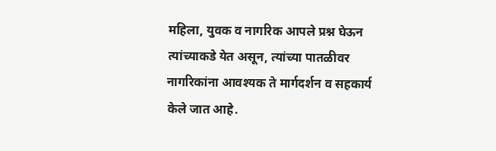महिला, युवक व नागरिक आपले प्रश्न घेऊन त्यांच्याकडे येत असून, त्यांच्या पातळीवर नागरिकांना आवश्यक ते मार्गदर्शन व सहकार्य केले जात आहे.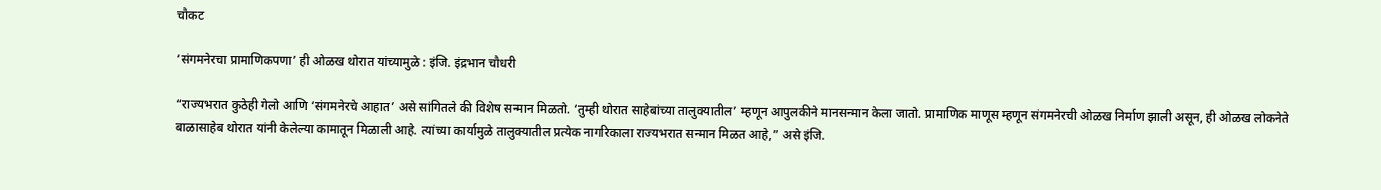चौकट

‘संगमनेरचा प्रामाणिकपणा’ ही ओळख थोरात यांच्यामुळे : इंजि. इंद्रभान चौधरी

“राज्यभरात कुठेही गेलो आणि ‘संगमनेरचे आहात’ असे सांगितले की विशेष सन्मान मिळतो. ‘तुम्ही थोरात साहेबांच्या तालुक्यातील’ म्हणून आपुलकीने मानसन्मान केला जातो. प्रामाणिक माणूस म्हणून संगमनेरची ओळख निर्माण झाली असून, ही ओळख लोकनेते बाळासाहेब थोरात यांनी केलेल्या कामातून मिळाली आहे. त्यांच्या कार्यामुळे तालुक्यातील प्रत्येक नागरिकाला राज्यभरात सन्मान मिळत आहे,” असे इंजि.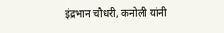इंद्रभान चौधरी, कनोली यांनी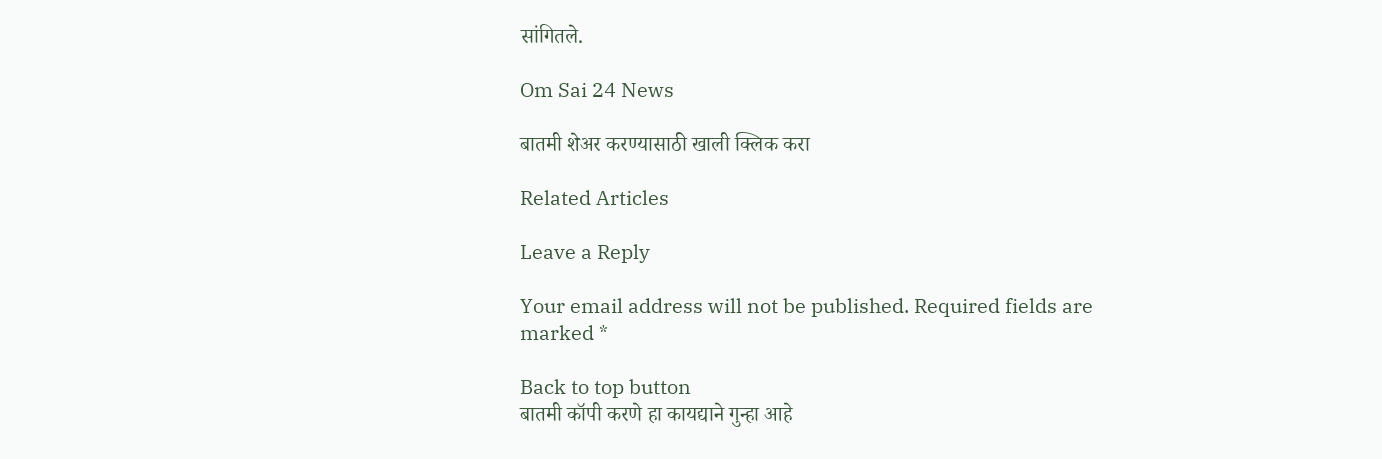सांगितले.

Om Sai 24 News

बातमी शेअर करण्यासाठी खाली क्लिक करा

Related Articles

Leave a Reply

Your email address will not be published. Required fields are marked *

Back to top button
बातमी कॉपी करणे हा कायद्याने गुन्हा आहे